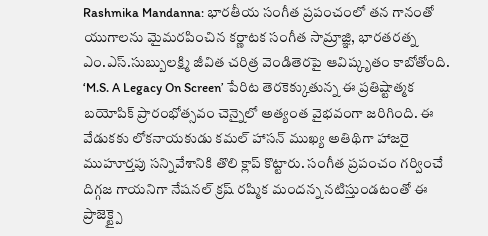Rashmika Mandanna: భారతీయ సంగీత ప్రపంచంలో తన గానంతో యుగాలను మైమరపించిన కర్ణాటక సంగీత సామ్రాజ్ఞి, భారతరత్న ఎం.ఎస్.సుబ్బులక్ష్మి జీవిత చరిత్ర వెండితెరపై ఆవిష్కృతం కాబోతోంది. ‘M.S. A Legacy On Screen’ పేరిట తెరకెక్కుతున్న ఈ ప్రతిష్టాత్మక బయోపిక్ ప్రారంభోత్సవం చెన్నైలో అత్యంత వైభవంగా జరిగింది. ఈ వేడుకకు లోకనాయకుడు కమల్ హాసన్ ముఖ్య అతిథిగా హాజరై ముహూర్తపు సన్నివేశానికి తొలి క్లాప్ కొట్టారు. సంగీత ప్రపంచం గర్వించే దిగ్గజ గాయనిగా నేషనల్ క్రష్ రష్మిక మందన్న నటిస్తుండటంతో ఈ ప్రాజెక్ట్పై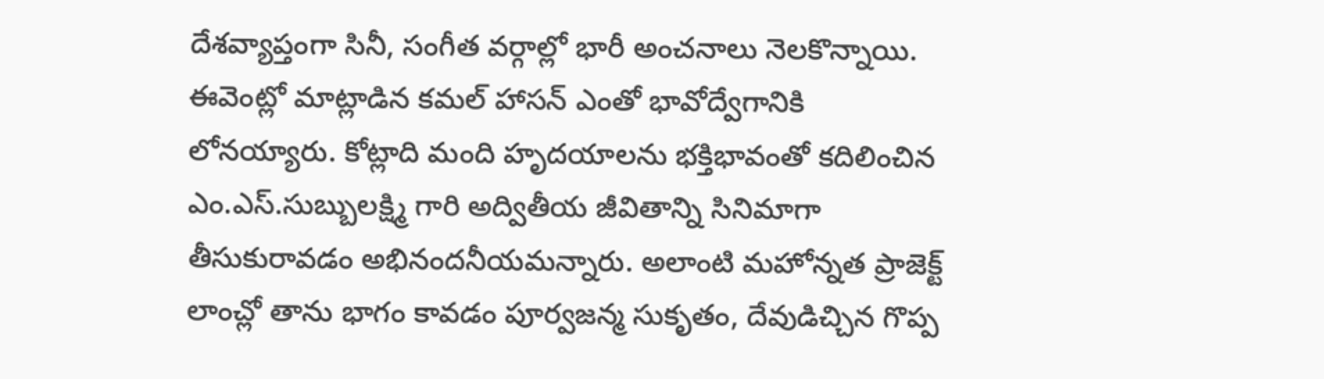దేశవ్యాప్తంగా సినీ, సంగీత వర్గాల్లో భారీ అంచనాలు నెలకొన్నాయి. ఈవెంట్లో మాట్లాడిన కమల్ హాసన్ ఎంతో భావోద్వేగానికి లోనయ్యారు. కోట్లాది మంది హృదయాలను భక్తిభావంతో కదిలించిన ఎం.ఎస్.సుబ్బులక్ష్మి గారి అద్వితీయ జీవితాన్ని సినిమాగా తీసుకురావడం అభినందనీయమన్నారు. అలాంటి మహోన్నత ప్రాజెక్ట్ లాంచ్లో తాను భాగం కావడం పూర్వజన్మ సుకృతం, దేవుడిచ్చిన గొప్ప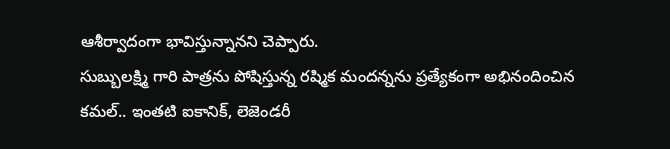ఆశీర్వాదంగా భావిస్తున్నానని చెప్పారు.
సుబ్బులక్ష్మి గారి పాత్రను పోషిస్తున్న రష్మిక మందన్నను ప్రత్యేకంగా అభినందించిన కమల్.. ఇంతటి ఐకానిక్, లెజెండరీ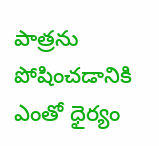పాత్రను పోషించడానికి ఎంతో ధైర్యం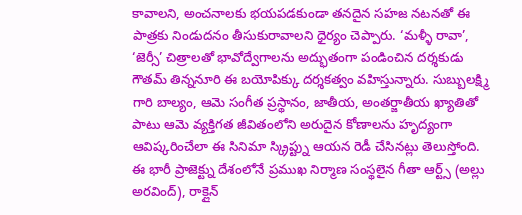కావాలని, అంచనాలకు భయపడకుండా తనదైన సహజ నటనతో ఈ పాత్రకు నిండుదనం తీసుకురావాలని ధైర్యం చెప్పారు. ‘మళ్ళీ రావా’, ‘జెర్సీ’ చిత్రాలతో భావోద్వేగాలను అద్భుతంగా పండించిన దర్శకుడు గౌతమ్ తిన్ననూరి ఈ బయోపిక్కు దర్శకత్వం వహిస్తున్నారు. సుబ్బులక్ష్మి గారి బాల్యం, ఆమె సంగీత ప్రస్థానం, జాతీయ, అంతర్జాతీయ ఖ్యాతితో పాటు ఆమె వ్యక్తిగత జీవితంలోని అరుదైన కోణాలను హృద్యంగా ఆవిష్కరించేలా ఈ సినిమా స్క్రిప్ట్ను ఆయన రెడీ చేసినట్లు తెలుస్తోంది. ఈ భారీ ప్రాజెక్ట్ను దేశంలోనే ప్రముఖ నిర్మాణ సంస్థలైన గీతా ఆర్ట్స్ (అల్లు అరవింద్), రాక్లైన్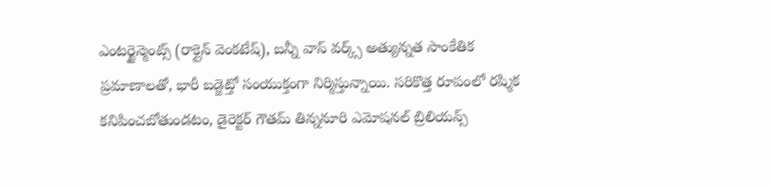ఎంటర్టైన్మెంట్స్ (రాక్లైన్ వెంకటేష్), బన్నీ వాస్ వర్క్స్ అత్యున్నత సాంకేతిక ప్రమాణాలతో, భారీ బడ్జెట్తో సంయుక్తంగా నిర్మిస్తున్నాయి. సరికొత్త రూపంలో రష్మిక కనిపించబోతుండటం, డైరెక్టర్ గౌతమ్ తిన్ననూరి ఎమోషనల్ బ్రిలియన్స్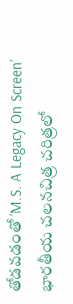తోడవడంతో ‘M.S. A Legacy On Screen’ భారతీయ చలనచిత్ర చరిత్రలో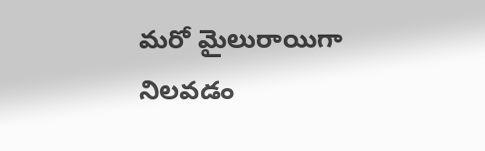మరో మైలురాయిగా నిలవడం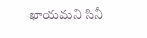ఖాయమని సినీ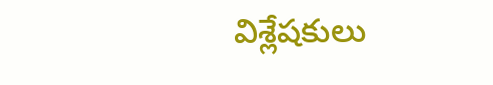విశ్లేషకులు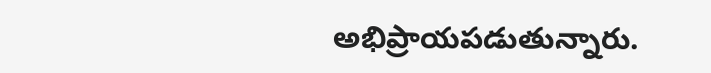అభిప్రాయపడుతున్నారు.